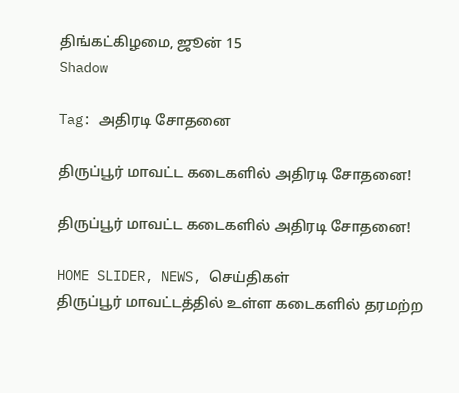திங்கட்கிழமை, ஜூன் 15
Shadow

Tag: அதிரடி சோதனை

திருப்பூர் மாவட்ட கடைகளில் அதிரடி சோதனை!

திருப்பூர் மாவட்ட கடைகளில் அதிரடி சோதனை!

HOME SLIDER, NEWS, செய்திகள்
திருப்பூர் மாவட்டத்தில் உள்ள கடைகளில் தரமற்ற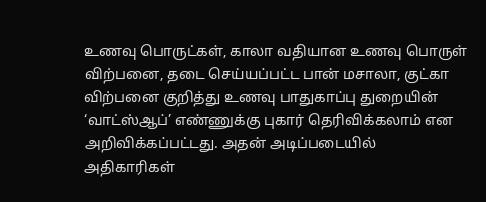உணவு பொருட்கள், காலா வதியான உணவு பொருள் விற்பனை, தடை செய்யப்பட்ட பான் மசாலா, குட்கா விற்பனை குறித்து உணவு பாதுகாப்பு துறையின் ‘வாட்ஸ்ஆப்’ எண்ணுக்கு புகார் தெரிவிக்கலாம் என அறிவிக்கப்பட்டது. அதன் அடிப்படையில் அதிகாரிகள்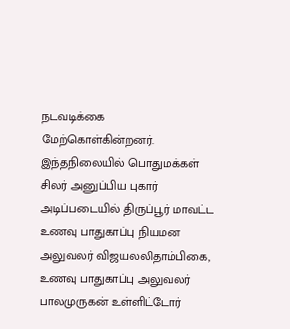நடவடிக்கை மேற்கொள்கின்றனர். இந்தநிலையில் பொதுமக்கள் சிலர் அனுப்பிய புகார் அடிப்படையில் திருப்பூர் மாவட்ட உணவு பாதுகாப்பு நியமன அலுவலர் விஜயலலிதாம்பிகை, உணவு பாதுகாப்பு அலுவலர் பாலமுருகன் உள்ளிட்டோர்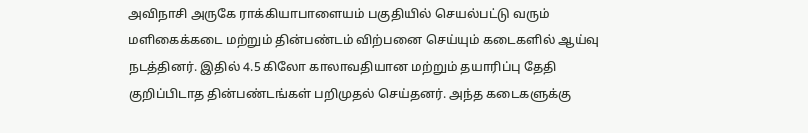அவிநாசி அருகே ராக்கியாபாளையம் பகுதியில் செயல்பட்டு வரும் மளிகைக்கடை மற்றும் தின்பண்டம் விற்பனை செய்யும் கடைகளில் ஆய்வு நடத்தினர். இதில் 4.5 கிலோ காலாவதியான மற்றும் தயாரிப்பு தேதி குறிப்பிடாத தின்பண்டங்கள் பறிமுதல் செய்தனர். அந்த கடைகளுக்கு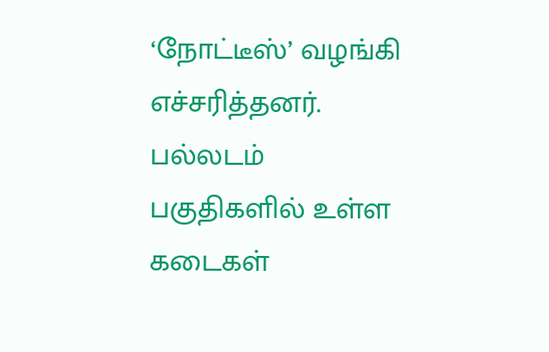‘நோட்டீஸ்’ வழங்கி எச்சரித்தனர். பல்லடம் பகுதிகளில் உள்ள கடைகள்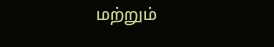மற்றும்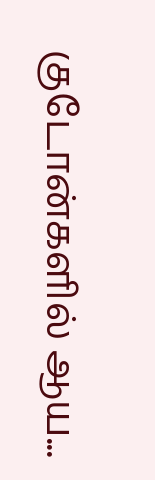குடோன்களில் ஆய...